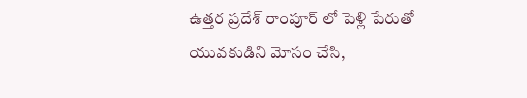ఉత్తర ప్రదేశ్ రాంపూర్ లో పెళ్లి పేరుతో యువకుడిని మోసం చేసి,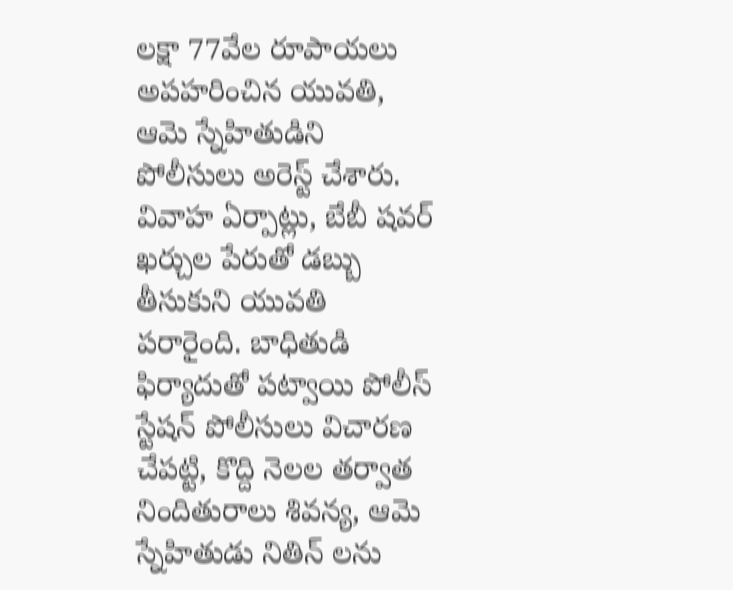లక్షా 77వేల రూపాయలు అపహరించిన యువతి, ఆమె స్నేహితుడిని పోలీసులు అరెస్ట్ చేశారు. వివాహ ఏర్పాట్లు, బేబీ షవర్ ఖర్చుల పేరుతో డబ్బు తీసుకుని యువతి పరారైంది. బాధితుడి ఫిర్యాదుతో పట్వాయి పోలీస్ స్టేషన్ పోలీసులు విచారణ చేపట్టి, కొద్ది నెలల తర్వాత నిందితురాలు శివన్య, ఆమె స్నేహితుడు నితిన్ లను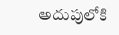అదుపులోకి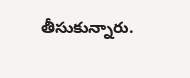తీసుకున్నారు.